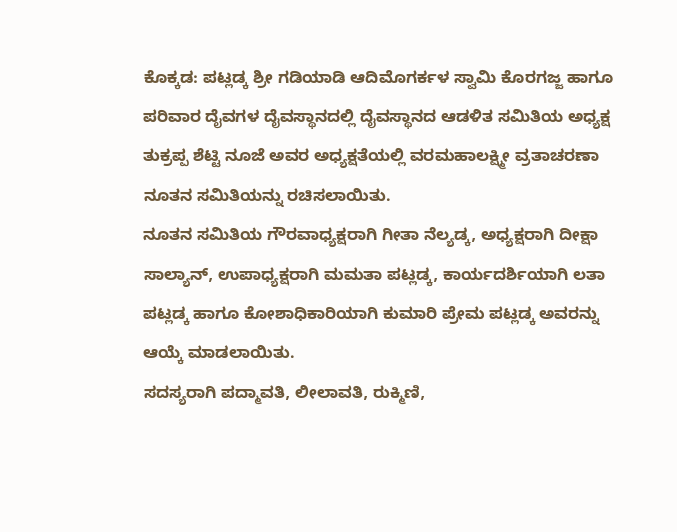ಕೊಕ್ಕಡ: ಪಟ್ಲಡ್ಕ ಶ್ರೀ ಗಡಿಯಾಡಿ ಆದಿಮೊಗರ್ಕಳ ಸ್ವಾಮಿ ಕೊರಗಜ್ಜ ಹಾಗೂ ಪರಿವಾರ ದೈವಗಳ ದೈವಸ್ಥಾನದಲ್ಲಿ ದೈವಸ್ಥಾನದ ಆಡಳಿತ ಸಮಿತಿಯ ಅಧ್ಯಕ್ಷ ತುಕ್ರಪ್ಪ ಶೆಟ್ಟಿ ನೂಜೆ ಅವರ ಅಧ್ಯಕ್ಷತೆಯಲ್ಲಿ ವರಮಹಾಲಕ್ಷ್ಮೀ ವ್ರತಾಚರಣಾ ನೂತನ ಸಮಿತಿಯನ್ನು ರಚಿಸಲಾಯಿತು.
ನೂತನ ಸಮಿತಿಯ ಗೌರವಾಧ್ಯಕ್ಷರಾಗಿ ಗೀತಾ ನೆಲ್ಯಡ್ಕ, ಅಧ್ಯಕ್ಷರಾಗಿ ದೀಕ್ಷಾ ಸಾಲ್ಯಾನ್, ಉಪಾಧ್ಯಕ್ಷರಾಗಿ ಮಮತಾ ಪಟ್ಲಡ್ಕ, ಕಾರ್ಯದರ್ಶಿಯಾಗಿ ಲತಾ ಪಟ್ಲಡ್ಕ ಹಾಗೂ ಕೋಶಾಧಿಕಾರಿಯಾಗಿ ಕುಮಾರಿ ಪ್ರೇಮ ಪಟ್ಲಡ್ಕ ಅವರನ್ನು ಆಯ್ಕೆ ಮಾಡಲಾಯಿತು.
ಸದಸ್ಯರಾಗಿ ಪದ್ಮಾವತಿ, ಲೀಲಾವತಿ, ರುಕ್ಮಿಣಿ,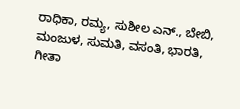ರಾಧಿಕಾ, ರಮ್ಯ, ಸುಶೀಲ ಎನ್., ಬೇಬಿ, ಮಂಜುಳ, ಸುಮತಿ, ವಸಂತಿ, ಭಾರತಿ, ಗೀತಾ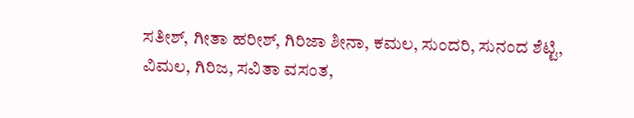ಸತೀಶ್, ಗೀತಾ ಹರೀಶ್, ಗಿರಿಜಾ ಶೀನಾ, ಕಮಲ, ಸುಂದರಿ, ಸುನಂದ ಶೆಟ್ಟಿ, ವಿಮಲ, ಗಿರಿಜ, ಸವಿತಾ ವಸಂತ,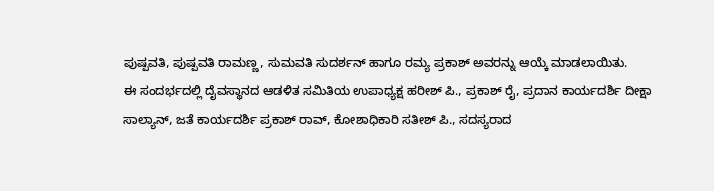ಪುಷ್ಪವತಿ, ಪುಷ್ಪವತಿ ರಾಮಣ್ಣ, ಸುಮವತಿ ಸುದರ್ಶನ್ ಹಾಗೂ ರಮ್ಯ ಪ್ರಕಾಶ್ ಅವರನ್ನು ಆಯ್ಕೆ ಮಾಡಲಾಯಿತು.
ಈ ಸಂದರ್ಭದಲ್ಲಿ ದೈವಸ್ಥಾನದ ಆಡಳಿತ ಸಮಿತಿಯ ಉಪಾಧ್ಯಕ್ಷ ಹರೀಶ್ ಪಿ., ಪ್ರಕಾಶ್ ರೈ, ಪ್ರದಾನ ಕಾರ್ಯದರ್ಶಿ ದೀಕ್ಷಾ ಸಾಲ್ಯಾನ್, ಜತೆ ಕಾರ್ಯದರ್ಶಿ ಪ್ರಕಾಶ್ ರಾವ್, ಕೋಶಾಧಿಕಾರಿ ಸತೀಶ್ ಪಿ., ಸದಸ್ಯರಾದ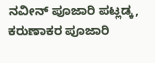ನವೀನ್ ಪೂಜಾರಿ ಪಟ್ಲಡ್ಕ, ಕರುಣಾಕರ ಪೂಜಾರಿ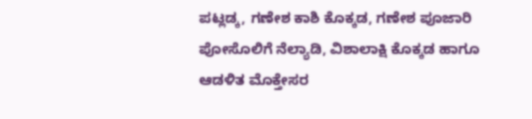ಪಟ್ಲಡ್ಕ, ಗಣೇಶ ಕಾಶಿ ಕೊಕ್ಕಡ, ಗಣೇಶ ಪೂಜಾರಿ ಪೋಸೊಲಿಗೆ ನೆಲ್ಯಾಡಿ, ವಿಶಾಲಾಕ್ಷಿ ಕೊಕ್ಕಡ ಹಾಗೂ ಆಡಳಿತ ಮೊಕ್ತೇಸರ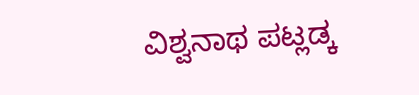ವಿಶ್ವನಾಥ ಪಟ್ಲಡ್ಕ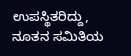ಉಪಸ್ಥಿತರಿದ್ದು, ನೂತನ ಸಮಿತಿಯ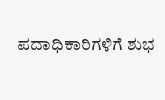ಪದಾಧಿಕಾರಿಗಳಿಗೆ ಶುಭ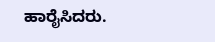ಹಾರೈಸಿದರು.